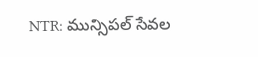NTR: మున్సిపల్ సేవల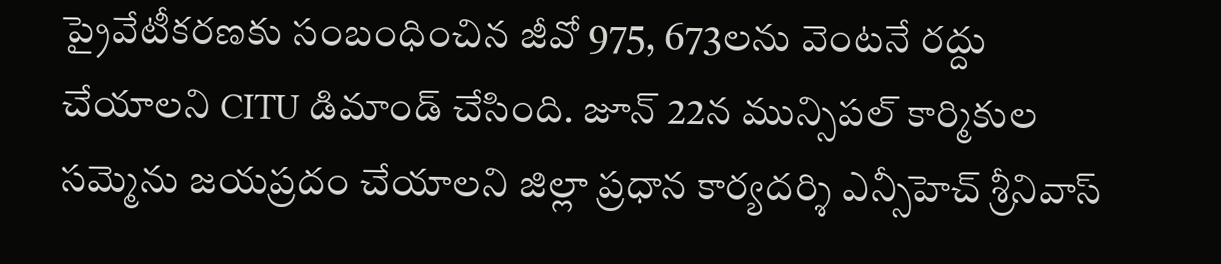ప్రైవేటీకరణకు సంబంధించిన జీవో 975, 673లను వెంటనే రద్దు చేయాలని CITU డిమాండ్ చేసింది. జూన్ 22న మున్సిపల్ కార్మికుల సమ్మెను జయప్రదం చేయాలని జిల్లా ప్రధాన కార్యదర్శి ఎన్సీహెచ్ శ్రీనివాస్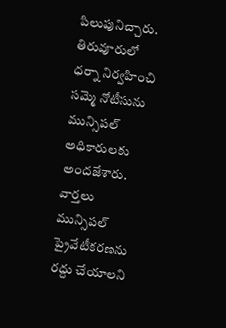పిలుపునిచ్చారు. తిరువూరులో ధర్నా నిర్వహించి సమ్మె నోటీసును మున్సిపల్ అధికారులకు అందజేశారు.
వార్తలు
మున్సిపల్ ప్రైవేటీకరణను రద్దు చేయాలని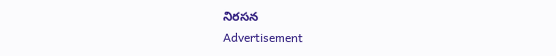నిరసన
Advertisement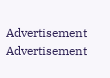Advertisement
Advertisement